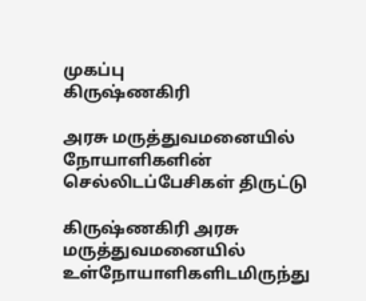முகப்பு
கிருஷ்ணகிரி

அரசு மருத்துவமனையில் நோயாளிகளின் செல்லிடப்பேசிகள் திருட்டு

கிருஷ்ணகிரி அரசு மருத்துவமனையில் உள்நோயாளிகளிடமிருந்து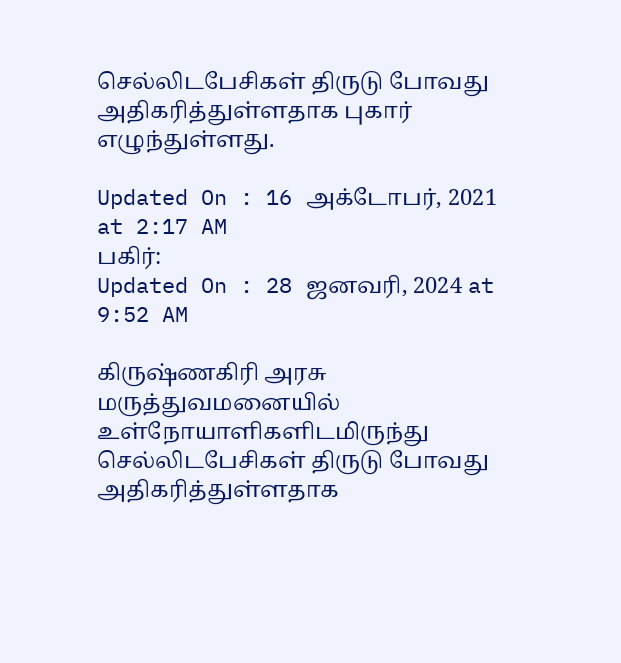செல்லிடபேசிகள் திருடு போவது அதிகரித்துள்ளதாக புகார் எழுந்துள்ளது.

Updated On : 16 அக்டோபர், 2021 at 2:17 AM
பகிர்:
Updated On : 28 ஜனவரி, 2024 at 9:52 AM

கிருஷ்ணகிரி அரசு மருத்துவமனையில் உள்நோயாளிகளிடமிருந்து செல்லிடபேசிகள் திருடு போவது அதிகரித்துள்ளதாக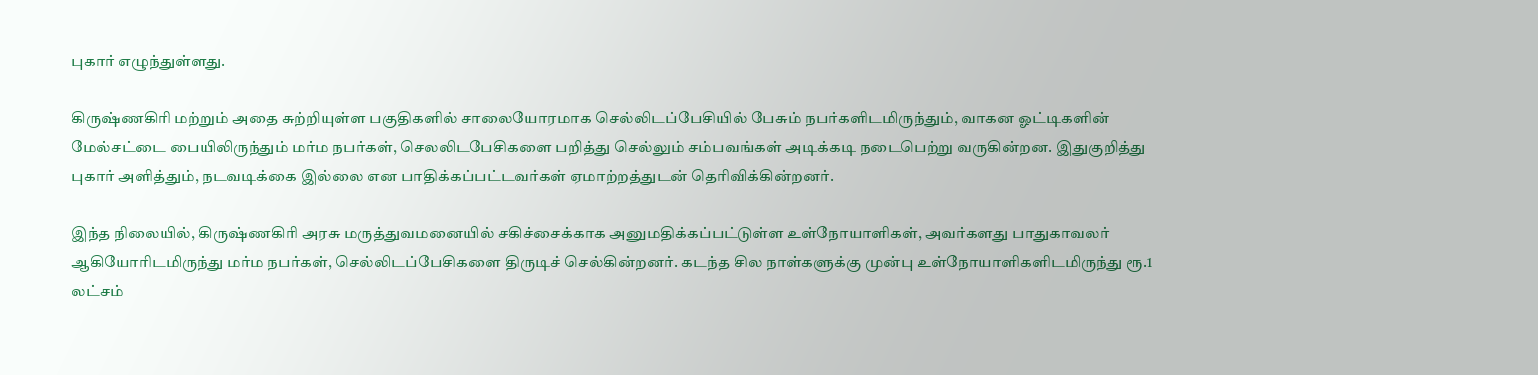புகார் எழுந்துள்ளது.

கிருஷ்ணகிரி மற்றும் அதை சுற்றியுள்ள பகுதிகளில் சாலையோரமாக செல்லிடப்பேசியில் பேசும் நபர்களிடமிருந்தும், வாகன ஓட்டிகளின் மேல்சட்டை பையிலிருந்தும் மர்ம நபர்கள், செலலிடபேசிகளை பறித்து செல்லும் சம்பவங்கள் அடிக்கடி நடைபெற்று வருகின்றன. இதுகுறித்து புகார் அளித்தும், நடவடிக்கை இல்லை என பாதிக்கப்பட்டவர்கள் ஏமாற்றத்துடன் தெரிவிக்கின்றனர்.

இந்த நிலையில், கிருஷ்ணகிரி அரசு மருத்துவமனையில் சகிச்சைக்காக அனுமதிக்கப்பட்டுள்ள உள்நோயாளிகள், அவர்களது பாதுகாவலர் ஆகியோரிடமிருந்து மர்ம நபர்கள், செல்லிடப்பேசிகளை திருடிச் செல்கின்றனர். கடந்த சில நாள்களுக்கு முன்பு உள்நோயாளிகளிடமிருந்து ரூ.1 லட்சம்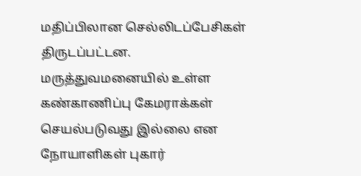மதிப்பிலான செல்லிடப்பேசிகள் திருடப்பட்டன. மருத்துவமனையில் உள்ள கண்காணிப்பு கேமராக்கள் செயல்படுவது இல்லை என நோயாளிகள் புகார்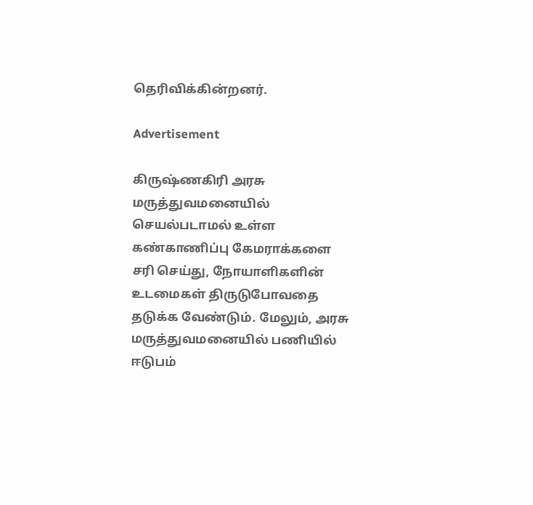தெரிவிக்கின்றனர்.

Advertisement

கிருஷ்ணகிரி அரசு மருத்துவமனையில் செயல்படாமல் உள்ள கண்காணிப்பு கேமராக்களை சரி செய்து, நோயாளிகளின் உடமைகள் திருடுபோவதை தடுக்க வேண்டும். மேலும், அரசு மருத்துவமனையில் பணியில் ஈடுபம்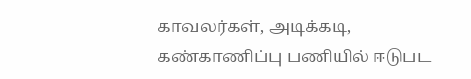காவலர்கள், அடிக்கடி, கண்காணிப்பு பணியில் ஈடுபட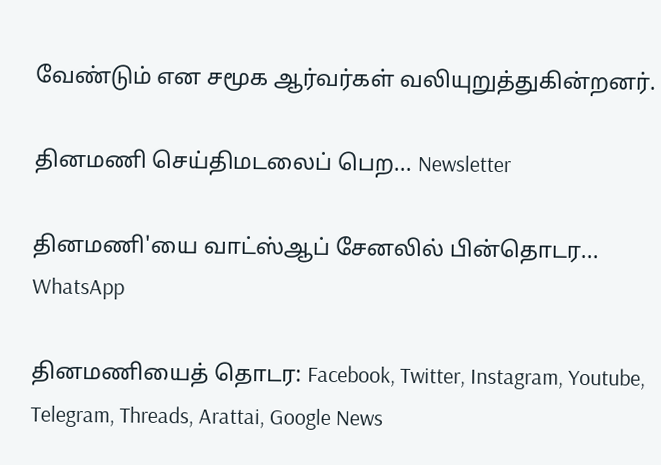வேண்டும் என சமூக ஆர்வர்கள் வலியுறுத்துகின்றனர்.

தினமணி செய்திமடலைப் பெற... Newsletter

தினமணி'யை வாட்ஸ்ஆப் சேனலில் பின்தொடர... WhatsApp

தினமணியைத் தொடர: Facebook, Twitter, Instagram, Youtube, Telegram, Threads, Arattai, Google News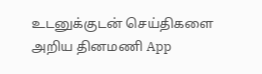உடனுக்குடன் செய்திகளை அறிய தினமணி App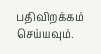பதிவிறக்கம் செய்யவும்.